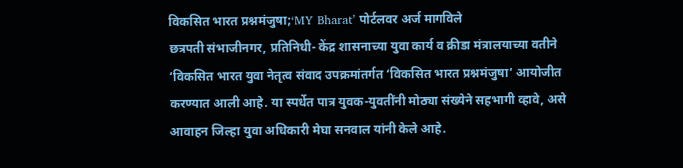विकसित भारत प्रश्नमंजुषा;‘MY Bharat’ पोर्टलवर अर्ज मागविले
छत्रपती संभाजीनगर, प्रतिनिधी- केंद्र शासनाच्या युवा कार्य व क्रीडा मंत्रालयाच्या वतीने ‘विकसित भारत युवा नेतृत्व संवाद उपक्रमांतर्गत ‘विकसित भारत प्रश्नमंजुषा’ आयोजीत करण्यात आली आहे. या स्पर्धेत पात्र युवक-युवतींनी मोठ्या संख्येने सहभागी व्हावे, असे आवाहन जिल्हा युवा अधिकारी मेघा सनवाल यांनी केले आहे.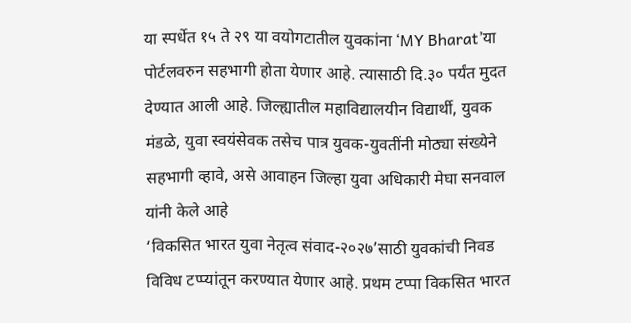या स्पर्धेत १५ ते २९ या वयोगटातील युवकांना ‘MY Bharat’या पोर्टलवरुन सहभागी होता येणार आहे. त्यासाठी दि.३० पर्यंत मुदत देण्यात आली आहे. जिल्ह्यातील महाविद्यालयीन विद्यार्थी, युवक मंडळे, युवा स्वयंसेवक तसेच पात्र युवक-युवतींनी मोठ्या संख्येने सहभागी व्हावे, असे आवाहन जिल्हा युवा अधिकारी मेघा सनवाल यांनी केले आहे
‘विकसित भारत युवा नेतृत्व संवाद-२०२७’साठी युवकांची निवड विविध टप्प्यांतून करण्यात येणार आहे. प्रथम टप्पा विकसित भारत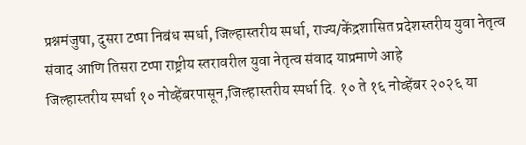प्रश्नमंजुषा, दुसरा टप्पा निबंध स्पर्धा, जिल्हास्तरीय स्पर्धा, राज्य/केंद्रशासित प्रदेशस्तरीय युवा नेतृत्व संवाद आणि तिसरा टप्पा राष्ट्रीय स्तरावरील युवा नेतृत्व संवाद याप्रमाणे आहे
जिल्हास्तरीय स्पर्धा १० नोव्हेंबरपासून,जिल्हास्तरीय स्पर्धा दि. १० ते १६ नोव्हेंबर २०२६ या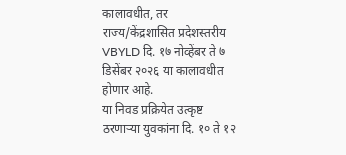कालावधीत, तर राज्य/केंद्रशासित प्रदेशस्तरीय VBYLD दि. १७ नोव्हेंबर ते ७ डिसेंबर २०२६ या कालावधीत होणार आहे.
या निवड प्रक्रियेत उत्कृष्ट ठरणाऱ्या युवकांना दि. १० ते १२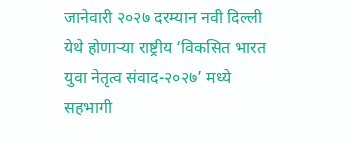जानेवारी २०२७ दरम्यान नवी दिल्ली येथे होणाऱ्या राष्ट्रीय ‘विकसित भारत युवा नेतृत्व संवाद-२०२७’ मध्ये सहभागी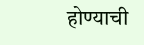होण्याची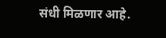संधी मिळणार आहे.